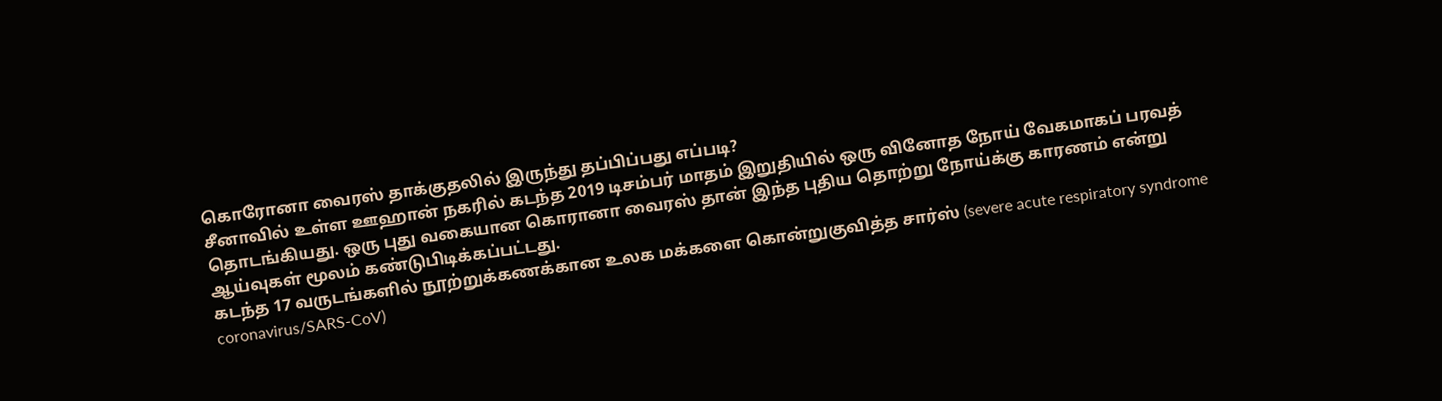கொரோனா வைரஸ் தாக்குதலில் இருந்து தப்பிப்பது எப்படி?
சீனாவில் உள்ள ஊஹான் நகரில் கடந்த 2019 டிசம்பர் மாதம் இறுதியில் ஒரு வினோத நோய் வேகமாகப் பரவத் தொடங்கியது. ஒரு புது வகையான கொரானா வைரஸ் தான் இந்த புதிய தொற்று நோய்க்கு காரணம் என்று ஆய்வுகள் மூலம் கண்டுபிடிக்கப்பட்டது.
கடந்த 17 வருடங்களில் நூற்றுக்கணக்கான உலக மக்களை கொன்றுகுவித்த சார்ஸ் (severe acute respiratory syndrome coronavirus/SARS-CoV)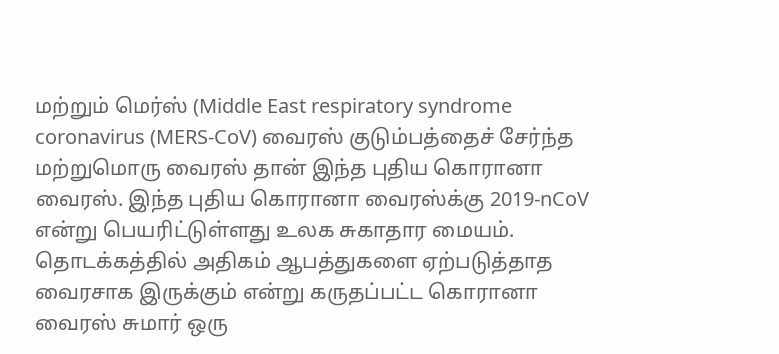மற்றும் மெர்ஸ் (Middle East respiratory syndrome coronavirus (MERS-CoV) வைரஸ் குடும்பத்தைச் சேர்ந்த மற்றுமொரு வைரஸ் தான் இந்த புதிய கொரானா வைரஸ். இந்த புதிய கொரானா வைரஸ்க்கு 2019-nCoV என்று பெயரிட்டுள்ளது உலக சுகாதார மையம்.
தொடக்கத்தில் அதிகம் ஆபத்துகளை ஏற்படுத்தாத வைரசாக இருக்கும் என்று கருதப்பட்ட கொரானா வைரஸ் சுமார் ஒரு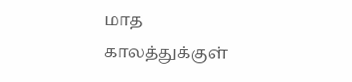மாத காலத்துக்குள்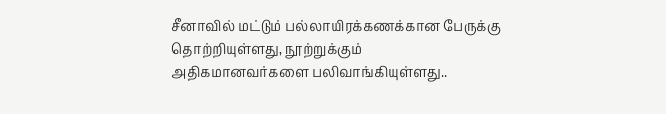சீனாவில் மட்டும் பல்லாயிரக்கணக்கான பேருக்கு தொற்றியுள்ளது, நூற்றுக்கும் அதிகமானவர்களை பலிவாங்கியுள்ளது..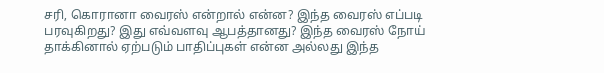சரி, கொரானா வைரஸ் என்றால் என்ன? இந்த வைரஸ் எப்படி பரவுகிறது? இது எவ்வளவு ஆபத்தானது? இந்த வைரஸ் நோய் தாக்கினால் ஏற்படும் பாதிப்புகள் என்ன அல்லது இந்த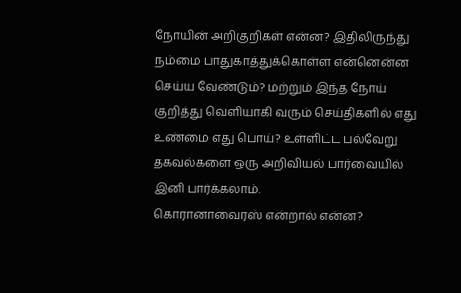நோயின் அறிகுறிகள் என்ன? இதிலிருந்து நம்மை பாதுகாத்துக்கொள்ள என்னென்ன செய்ய வேண்டும்? மற்றும் இந்த நோய் குறித்து வெளியாகி வரும் செய்திகளில் எது உண்மை எது பொய்? உள்ளிட்ட பல்வேறு தகவல்களை ஒரு அறிவியல் பார்வையில் இனி பார்க்கலாம்.
கொரானாவைரஸ் என்றால் என்ன?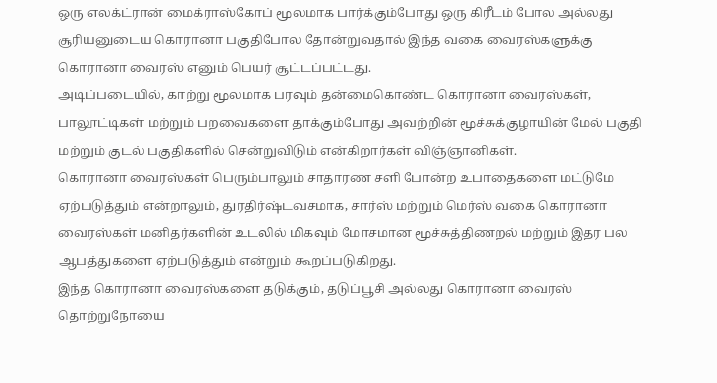ஒரு எலக்ட்ரான் மைக்ராஸ்கோப் மூலமாக பார்க்கும்போது ஒரு கிரீடம் போல அல்லது சூரியனுடைய கொரானா பகுதிபோல தோன்றுவதால் இந்த வகை வைரஸ்களுக்கு கொரானா வைரஸ் எனும் பெயர் சூட்டப்பட்டது.
அடிப்படையில், காற்று மூலமாக பரவும் தன்மைகொண்ட கொரானா வைரஸ்கள், பாலூட்டிகள் மற்றும் பறவைகளை தாக்கும்போது அவற்றின் மூச்சுக்குழாயின் மேல் பகுதி மற்றும் குடல் பகுதிகளில் சென்றுவிடும் என்கிறார்கள் விஞ்ஞானிகள்.
கொரானா வைரஸ்கள் பெரும்பாலும் சாதாரண சளி போன்ற உபாதைகளை மட்டுமே ஏற்படுத்தும் என்றாலும், துரதிர்ஷ்டவசமாக, சார்ஸ் மற்றும் மெர்ஸ் வகை கொரானா வைரஸ்கள் மனிதர்களின் உடலில் மிகவும் மோசமான மூச்சுத்திணறல் மற்றும் இதர பல ஆபத்துகளை ஏற்படுத்தும் என்றும் கூறப்படுகிறது.
இந்த கொரானா வைரஸ்களை தடுக்கும், தடுப்பூசி அல்லது கொரானா வைரஸ் தொற்றுநோயை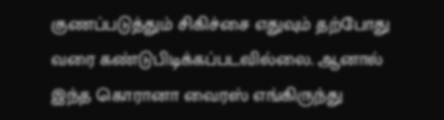குணப்படுத்தும் சிகிச்சை எதுவும் தற்போது வரை கண்டுபிடிக்கப்படவில்லை. ஆனால் இந்த கொரானா வைரஸ் எங்கிருந்து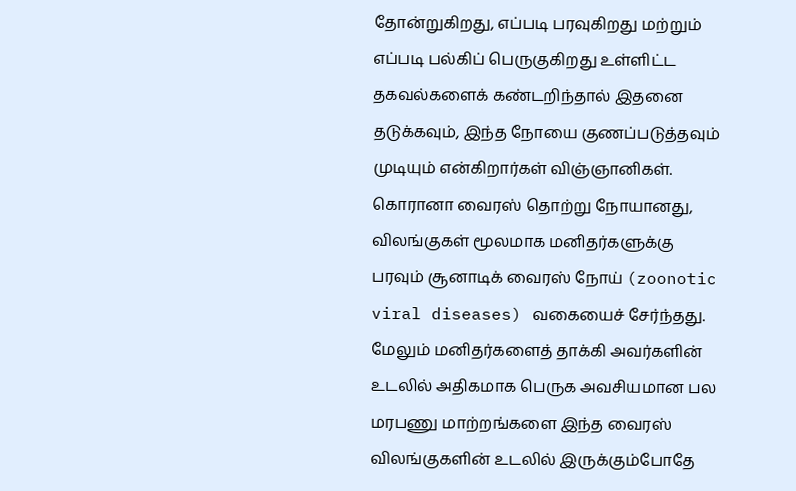தோன்றுகிறது, எப்படி பரவுகிறது மற்றும் எப்படி பல்கிப் பெருகுகிறது உள்ளிட்ட தகவல்களைக் கண்டறிந்தால் இதனை தடுக்கவும், இந்த நோயை குணப்படுத்தவும் முடியும் என்கிறார்கள் விஞ்ஞானிகள்.
கொரானா வைரஸ் தொற்று நோயானது, விலங்குகள் மூலமாக மனிதர்களுக்கு பரவும் சூனாடிக் வைரஸ் நோய் (zoonotic viral diseases) வகையைச் சேர்ந்தது. மேலும் மனிதர்களைத் தாக்கி அவர்களின் உடலில் அதிகமாக பெருக அவசியமான பல மரபணு மாற்றங்களை இந்த வைரஸ் விலங்குகளின் உடலில் இருக்கும்போதே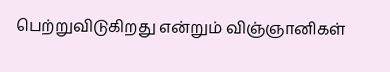பெற்றுவிடுகிறது என்றும் விஞ்ஞானிகள்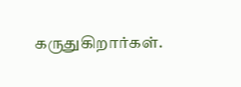கருதுகிறார்கள்.